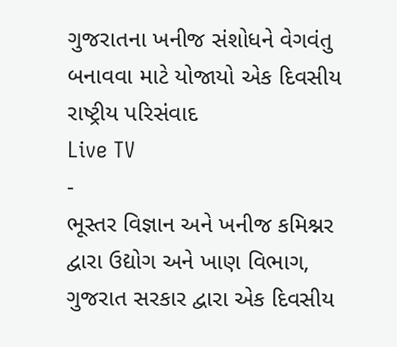ગુજરાતના ખનીજ સંશોધને વેગવંતુ બનાવવા માટે યોજાયો એક દિવસીય રાષ્ટ્રીય પરિસંવાદ
Live TV
-
ભૂસ્તર વિજ્ઞાન અને ખનીજ કમિશ્નર દ્વારા ઉદ્યોગ અને ખાણ વિભાગ, ગુજરાત સરકાર દ્વારા એક દિવસીય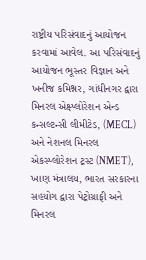રાષ્ટ્રીય પરિસંવાદનું આયોજન કરવામાં આવેલ. આ પરિસંવાદનું આયોજન ભૂસ્તર વિજ્ઞાન અને ખનીજ કમિશ્નર, ગાંધીનગર દ્વારા મિનરલ એક્ષ્પ્લોરેશન એન્ડ કન્સલ્ટન્સી લીમીટેડ, (MECL) અને નેશનલ મિનરલ એકસ્પ્લોરેશન ટ્રસ્ટ (NMET), ખાણ મંત્રાલય, ભારત સરકારના સહયોગ દ્વારા પેટ્રોગ્રાફી અને મિનરલ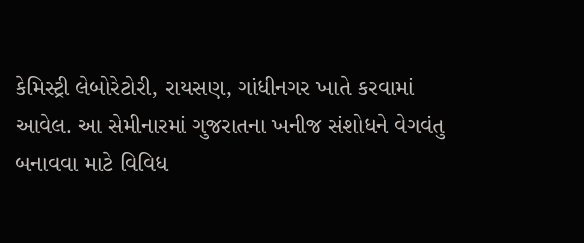કેમિસ્ટ્રી લેબોરેટોરી, રાયસણ, ગાંધીનગર ખાતે કરવામાં આવેલ. આ સેમીનારમાં ગુજરાતના ખનીજ સંશોધને વેગવંતુ બનાવવા માટે વિવિધ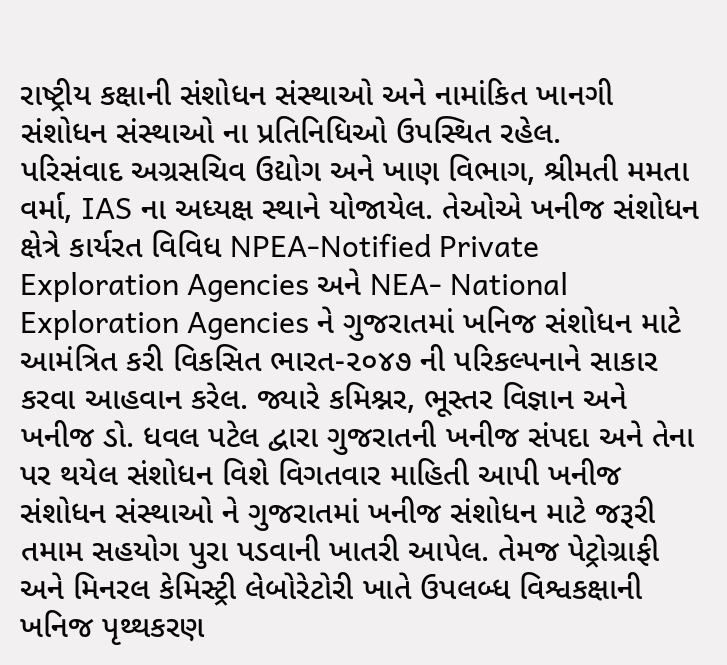રાષ્ટ્રીય કક્ષાની સંશોધન સંસ્થાઓ અને નામાંકિત ખાનગી સંશોધન સંસ્થાઓ ના પ્રતિનિધિઓ ઉપસ્થિત રહેલ.
પરિસંવાદ અગ્રસચિવ ઉદ્યોગ અને ખાણ વિભાગ, શ્રીમતી મમતા વર્મા, IAS ના અધ્યક્ષ સ્થાને યોજાયેલ. તેઓએ ખનીજ સંશોધન ક્ષેત્રે કાર્યરત વિવિધ NPEA-Notified Private Exploration Agencies અને NEA- National Exploration Agencies ને ગુજરાતમાં ખનિજ સંશોધન માટે આમંત્રિત કરી વિકસિત ભારત-૨૦૪૭ ની પરિકલ્પનાને સાકાર કરવા આહવાન કરેલ. જ્યારે કમિશ્નર, ભૂસ્તર વિજ્ઞાન અને ખનીજ ડો. ધવલ પટેલ દ્વારા ગુજરાતની ખનીજ સંપદા અને તેના પર થયેલ સંશોધન વિશે વિગતવાર માહિતી આપી ખનીજ સંશોધન સંસ્થાઓ ને ગુજરાતમાં ખનીજ સંશોધન માટે જરૂરી તમામ સહયોગ પુરા પડવાની ખાતરી આપેલ. તેમજ પેટ્રોગ્રાફી અને મિનરલ કેમિસ્ટ્રી લેબોરેટોરી ખાતે ઉપલબ્ધ વિશ્વકક્ષાની ખનિજ પૃથ્થકરણ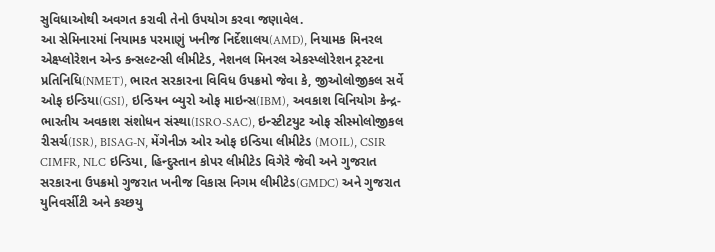સુવિધાઓથી અવગત કરાવી તેનો ઉપયોગ કરવા જણાવેલ.
આ સેમિનારમાં નિયામક પરમાણું ખનીજ નિર્દેશાલય(AMD), નિયામક મિનરલ એક્ષ્પ્લોરેશન એન્ડ કન્સલ્ટન્સી લીમીટેડ, નેશનલ મિનરલ એકસ્પ્લોરેશન ટ્રસ્ટના પ્રતિનિધિ(NMET), ભારત સરકારના વિવિધ ઉપક્રમો જેવા કે, જીઓલોજીકલ સર્વે ઓફ ઇન્ડિયા(GSI), ઇન્ડિયન બ્યુરો ઓફ માઇન્સ(IBM), અવકાશ વિનિયોગ કેન્દ્ર- ભારતીય અવકાશ સંશોધન સંસ્થા(ISRO-SAC), ઇન્સ્ટીટયુટ ઓફ સીસ્મોલોજીકલ રીસર્ચ(ISR), BISAG-N, મેંગેનીઝ ઓર ઓફ ઇન્ડિયા લીમીટેડ (MOIL), CSIR CIMFR, NLC ઇન્ડિયા, હિન્દુસ્તાન કોપર લીમીટેડ વિગેરે જેવી અને ગુજરાત સરકારના ઉપક્રમો ગુજરાત ખનીજ વિકાસ નિગમ લીમીટેડ(GMDC) અને ગુજરાત યુનિવર્સીટી અને કચ્છયુ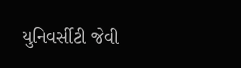યુનિવર્સીટી જેવી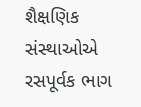શૈક્ષણિક સંસ્થાઓએ રસપૂર્વક ભાગ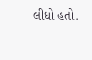લીધો હતો.